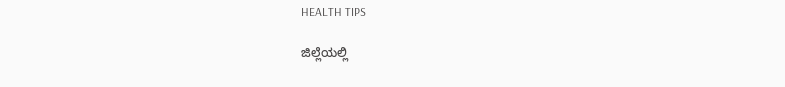HEALTH TIPS

ಜಿಲ್ಲೆಯಲ್ಲಿ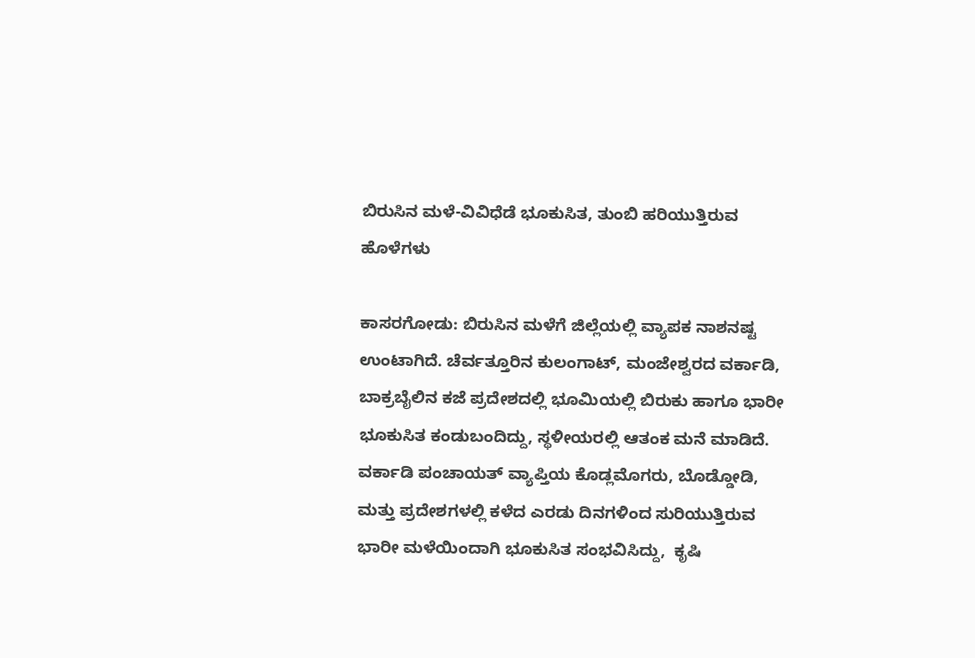ಬಿರುಸಿನ ಮಳೆ-ವಿವಿಧೆಡೆ ಭೂಕುಸಿತ, ತುಂಬಿ ಹರಿಯುತ್ತಿರುವ ಹೊಳೆಗಳು

ಕಾಸರಗೋಡು: ಬಿರುಸಿನ ಮಳೆಗೆ ಜಿಲ್ಲೆಯಲ್ಲಿ ವ್ಯಾಪಕ ನಾಶನಷ್ಟ ಉಂಟಾಗಿದೆ. ಚೆರ್ವತ್ತೂರಿನ ಕುಲಂಗಾಟ್, ಮಂಜೇಶ್ವರದ ವರ್ಕಾಡಿ, ಬಾಕ್ರಬೈಲಿನ ಕಜೆ ಪ್ರದೇಶದಲ್ಲಿ ಭೂಮಿಯಲ್ಲಿ ಬಿರುಕು ಹಾಗೂ ಭಾರೀ ಭೂಕುಸಿತ ಕಂಡುಬಂದಿದ್ದು, ಸ್ಥಳೀಯರಲ್ಲಿ ಆತಂಕ ಮನೆ ಮಾಡಿದೆ. ವರ್ಕಾಡಿ ಪಂಚಾಯತ್ ವ್ಯಾಪ್ತಿಯ ಕೊಡ್ಲಮೊಗರು, ಬೊಡ್ಡೋಡಿ, ಮತ್ತು ಪ್ರದೇಶಗಳಲ್ಲಿ ಕಳೆದ ಎರಡು ದಿನಗಳಿಂದ ಸುರಿಯುತ್ತಿರುವ ಭಾರೀ ಮಳೆಯಿಂದಾಗಿ ಭೂಕುಸಿತ ಸಂಭವಿಸಿದ್ದು,  ಕೃಷಿ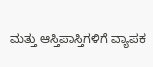ಮತ್ತು ಆಸ್ತಿಪಾಸ್ತಿಗಳಿಗೆ ವ್ಯಾಪಕ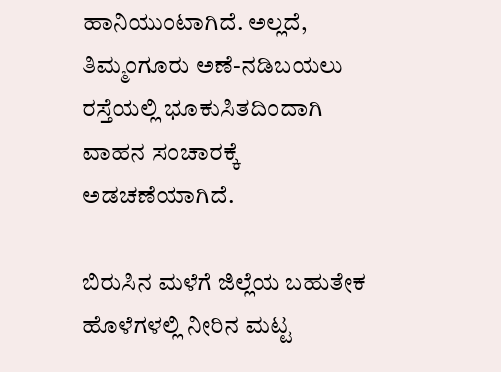ಹಾನಿಯುಂಟಾಗಿದೆ. ಅಲ್ಲದೆ, ತಿಮ್ಮಂಗೂರು ಅಣೆ-ನಡಿಬಯಲು ರಸ್ತೆಯಲ್ಲಿ ಭೂಕುಸಿತದಿಂದಾಗಿ ವಾಹನ ಸಂಚಾರಕ್ಕೆ ಅಡಚಣೆಯಾಗಿದೆ.

ಬಿರುಸಿನ ಮಳೆಗೆ ಜಿಲ್ಲೆಯ ಬಹುತೇಕ ಹೊಳೆಗಳಲ್ಲಿ ನೀರಿನ ಮಟ್ಟ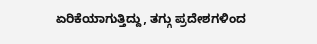ಏರಿಕೆಯಾಗುತ್ತಿದ್ದು, ತಗ್ಗು ಪ್ರದೇಶಗಳಿಂದ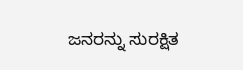ಜನರನ್ನು ಸುರಕ್ಷಿತ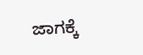ಜಾಗಕ್ಕೆ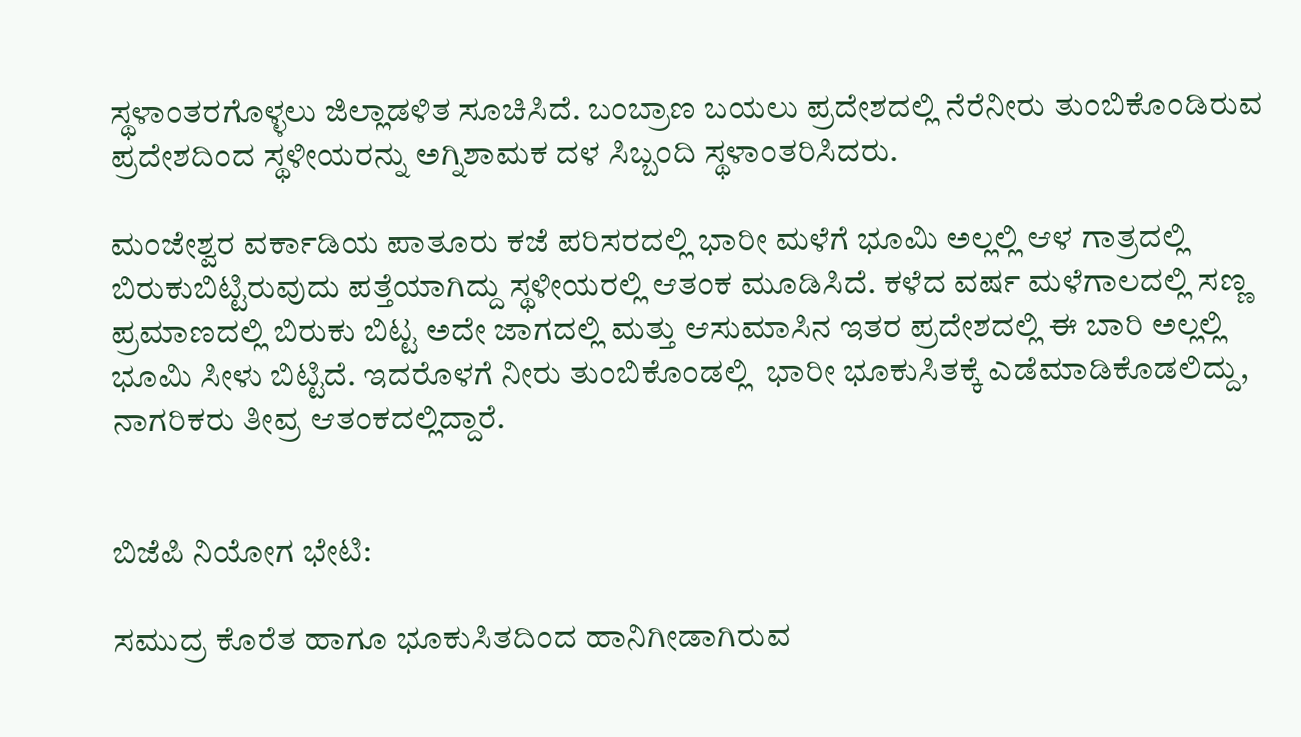ಸ್ಥಳಾಂತರಗೊಳ್ಳಲು ಜಿಲ್ಲಾಡಳಿತ ಸೂಚಿಸಿದೆ. ಬಂಬ್ರಾಣ ಬಯಲು ಪ್ರದೇಶದಲ್ಲಿ ನೆರೆನೀರು ತುಂಬಿಕೊಂಡಿರುವ ಪ್ರದೇಶದಿಂದ ಸ್ಥಳೀಯರನ್ನು ಅಗ್ನಿಶಾಮಕ ದಳ ಸಿಬ್ಬಂದಿ ಸ್ಥಳಾಂತರಿಸಿದರು.

ಮಂಜೇಶ್ವರ ವರ್ಕಾಡಿಯ ಪಾತೂರು ಕಜೆ ಪರಿಸರದಲ್ಲಿ ಭಾರೀ ಮಳೆಗೆ ಭೂಮಿ ಅಲ್ಲಲ್ಲಿ ಆಳ ಗಾತ್ರದಲ್ಲಿ ಬಿರುಕುಬಿಟ್ಟಿರುವುದು ಪತ್ತೆಯಾಗಿದ್ದು ಸ್ಥಳೀಯರಲ್ಲಿ ಆತಂಕ ಮೂಡಿಸಿದೆ. ಕಳೆದ ವರ್ಷ ಮಳೆಗಾಲದಲ್ಲಿ ಸಣ್ಣ ಪ್ರಮಾಣದಲ್ಲಿ ಬಿರುಕು ಬಿಟ್ಟ ಅದೇ ಜಾಗದಲ್ಲಿ ಮತ್ತು ಆಸುಮಾಸಿನ ಇತರ ಪ್ರದೇಶದಲ್ಲಿ ಈ ಬಾರಿ ಅಲ್ಲಲ್ಲಿ ಭೂಮಿ ಸೀಳು ಬಿಟ್ಟಿದೆ. ಇದರೊಳಗೆ ನೀರು ತುಂಬಿಕೊಂಡಲ್ಲಿ  ಭಾರೀ ಭೂಕುಸಿತಕ್ಕೆ ಎಡೆಮಾಡಿಕೊಡಲಿದ್ದು, ನಾಗರಿಕರು ತೀವ್ರ ಆತಂಕದಲ್ಲಿದ್ದಾರೆ.


ಬಿಜೆಪಿ ನಿಯೋಗ ಭೇಟಿ:

ಸಮುದ್ರ ಕೊರೆತ ಹಾಗೂ ಭೂಕುಸಿತದಿಂದ ಹಾನಿಗೀಡಾಗಿರುವ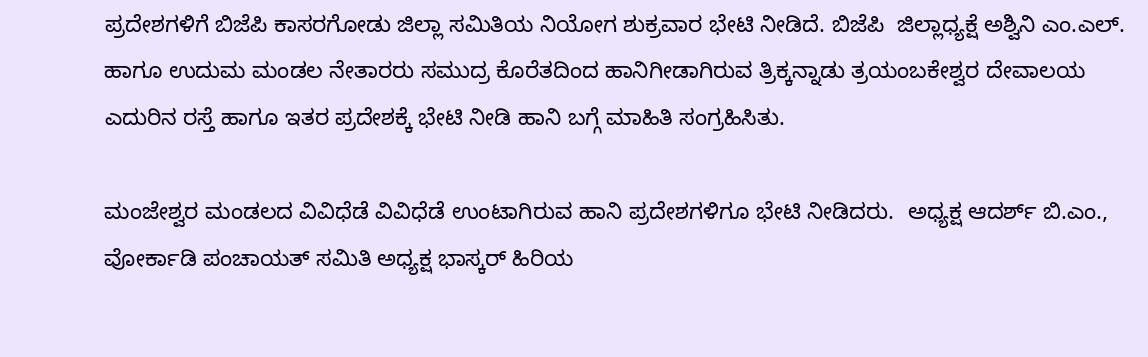ಪ್ರದೇಶಗಳಿಗೆ ಬಿಜೆಪಿ ಕಾಸರಗೋಡು ಜಿಲ್ಲಾ ಸಮಿತಿಯ ನಿಯೋಗ ಶುಕ್ರವಾರ ಭೇಟಿ ನೀಡಿದೆ. ಬಿಜೆಪಿ  ಜಿಲ್ಲಾಧ್ಯಕ್ಷೆ ಅಶ್ವಿನಿ ಎಂ.ಎಲ್. ಹಾಗೂ ಉದುಮ ಮಂಡಲ ನೇತಾರರು ಸಮುದ್ರ ಕೊರೆತದಿಂದ ಹಾನಿಗೀಡಾಗಿರುವ ತ್ರಿಕ್ಕನ್ನಾಡು ತ್ರಯಂಬಕೇಶ್ವರ ದೇವಾಲಯ ಎದುರಿನ ರಸ್ತೆ ಹಾಗೂ ಇತರ ಪ್ರದೇಶಕ್ಕೆ ಭೇಟಿ ನೀಡಿ ಹಾನಿ ಬಗ್ಗೆ ಮಾಹಿತಿ ಸಂಗ್ರಹಿಸಿತು.

ಮಂಜೇಶ್ವರ ಮಂಡಲದ ವಿವಿಧೆಡೆ ವಿವಿಧೆಡೆ ಉಂಟಾಗಿರುವ ಹಾನಿ ಪ್ರದೇಶಗಳಿಗೂ ಭೇಟಿ ನೀಡಿದರು.  ಅಧ್ಯಕ್ಷ ಆದರ್ಶ್ ಬಿ.ಎಂ., ವೋರ್ಕಾಡಿ ಪಂಚಾಯತ್ ಸಮಿತಿ ಅಧ್ಯಕ್ಷ ಭಾಸ್ಕರ್ ಹಿರಿಯ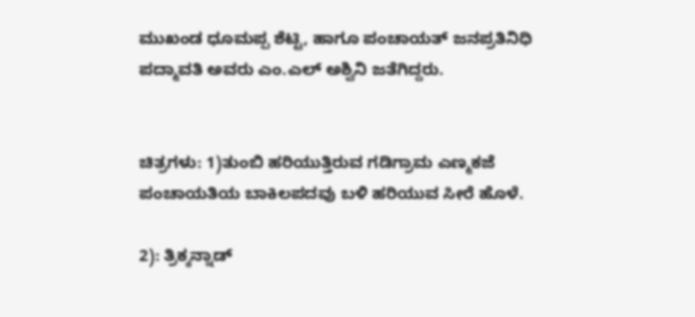ಮುಖಂಡ ಧೂಮಪ್ಪ ಶೆಟ್ಟಿ, ಹಾಗೂ ಪಂಚಾಯತ್ ಜನಪ್ರತಿನಿಧಿ ಪದ್ಮಾವತಿ ಅವರು ಎಂ.ಎಲ್ ಅಶ್ವಿನಿ ಜತೆಗಿದ್ದರು.


ಚಿತ್ರಗಳು: 1)ತುಂಬಿ ಹರಿಯುತ್ತಿರುವ ಗಡಿಗ್ರಾಮ ಎಣ್ಮಕಜೆ ಪಂಚಾಯತಿಯ ಬಾಕಿಲಪದವು ಬಳಿ ಹರಿಯುವ ಸೀರೆ ಹೊಳೆ.

2): ತ್ರಿಕ್ಕನ್ನಾಡ್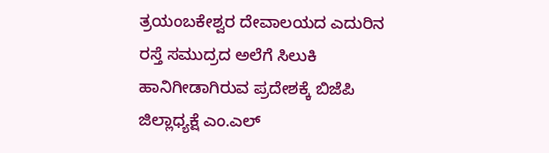ತ್ರಯಂಬಕೇಶ್ವರ ದೇವಾಲಯದ ಎದುರಿನ ರಸ್ತೆ ಸಮುದ್ರದ ಅಲೆಗೆ ಸಿಲುಕಿ ಹಾನಿಗೀಡಾಗಿರುವ ಪ್ರದೇಶಕ್ಕೆ ಬಿಜೆಪಿ ಜಿಲ್ಲಾಧ್ಯಕ್ಷೆ ಎಂ.ಎಲ್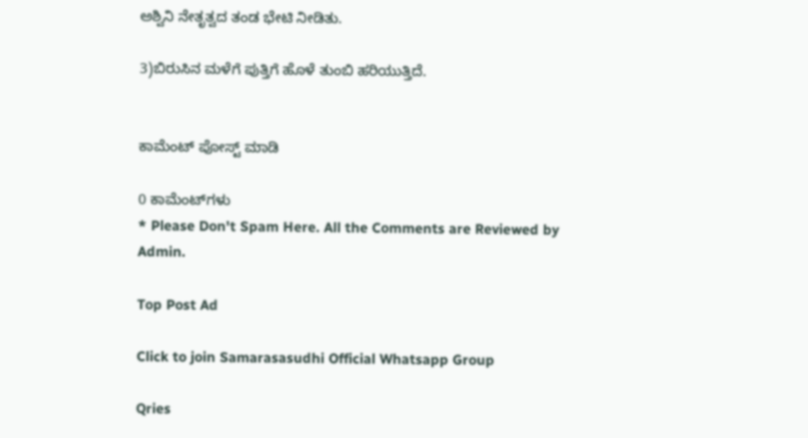ಅಶ್ವಿನಿ ನೇತೃತ್ವದ ತಂಡ ಭೇಟಿ ನೀಡಿತು.

3)ಬಿರುಸಿನ ಮಳೆಗೆ ಪುತ್ತಿಗೆ ಹೊಳೆ ತುಂಬಿ ಹರಿಯುತ್ತಿದೆ.


ಕಾಮೆಂಟ್‌‌ ಪೋಸ್ಟ್‌ ಮಾಡಿ

0 ಕಾಮೆಂಟ್‌ಗಳು
* Please Don't Spam Here. All the Comments are Reviewed by Admin.

Top Post Ad

Click to join Samarasasudhi Official Whatsapp Group

Qries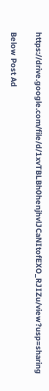https://drive.google.com/file/d/1xvTBLBh0henjhvlJCaNItofEXO_RJIZu/view?usp=sharing

Below Post Ad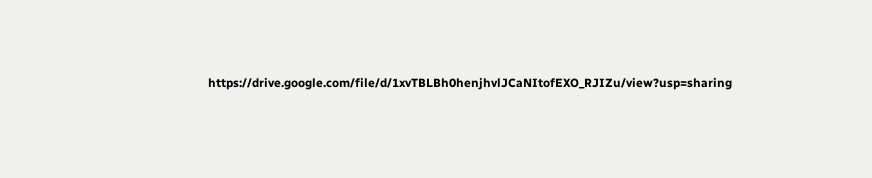https://drive.google.com/file/d/1xvTBLBh0henjhvlJCaNItofEXO_RJIZu/view?usp=sharing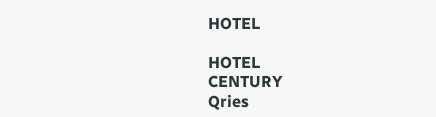HOTEL

HOTEL
CENTURY
Qries